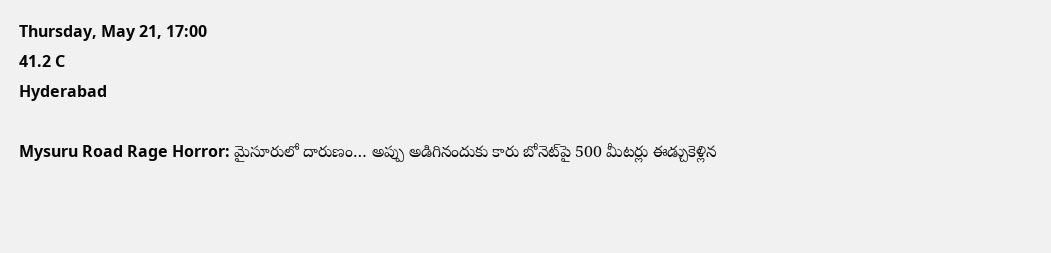Thursday, May 21, 17:00
41.2 C
Hyderabad

Mysuru Road Rage Horror: మైసూరులో దారుణం… అప్పు అడిగినందుకు కారు బోనెట్‌పై 500 మీటర్లు ఈడ్చుకెళ్లిన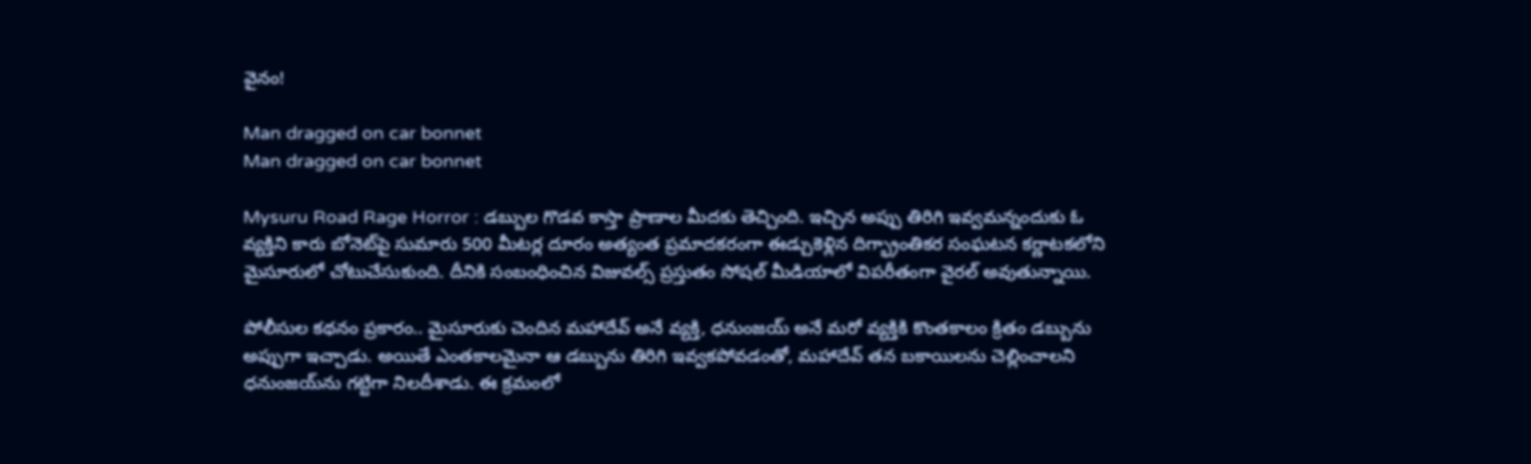వైనం!

Man dragged on car bonnet
Man dragged on car bonnet

Mysuru Road Rage Horror : డబ్బుల గొడవ కాస్తా ప్రాణాల మీదకు తెచ్చింది. ఇచ్చిన అప్పు తిరిగి ఇవ్వమన్నందుకు ఓ వ్యక్తిని కారు బోనెట్‌పై సుమారు 500 మీటర్ల దూరం అత్యంత ప్రమాదకరంగా ఈడ్చుకెళ్లిన దిగ్భ్రాంతికర సంఘటన కర్ణాటకలోని మైసూరులో చోటుచేసుకుంది. దీనికి సంబంధించిన విజువల్స్ ప్రస్తుతం సోషల్ మీడియాలో విపరీతంగా వైరల్ అవుతున్నాయి.

పోలీసుల కథనం ప్రకారం.. మైసూరుకు చెందిన మహాదేవ్ అనే వ్యక్తి, ధనుంజయ్ అనే మరో వ్యక్తికి కొంతకాలం క్రితం డబ్బును అప్పుగా ఇచ్చాడు. అయితే ఎంతకాలమైనా ఆ డబ్బును తిరిగి ఇవ్వకపోవడంతో, మహాదేవ్ తన బకాయిలను చెల్లించాలని ధనుంజయ్‌ను గట్టిగా నిలదీశాడు. ఈ క్రమంలో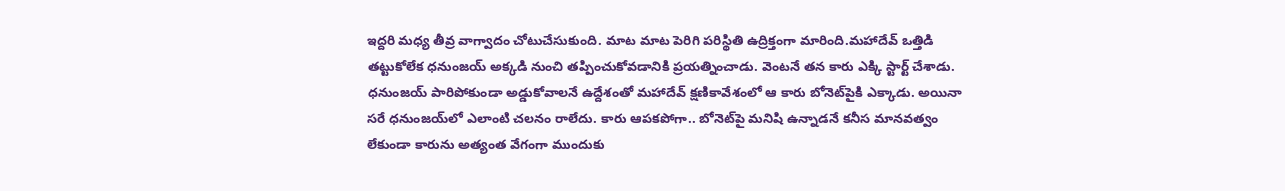ఇద్దరి మధ్య తీవ్ర వాగ్వాదం చోటుచేసుకుంది. మాట మాట పెరిగి పరిస్థితి ఉద్రిక్తంగా మారింది.మహాదేవ్ ఒత్తిడి తట్టుకోలేక ధనుంజయ్ అక్కడి నుంచి తప్పించుకోవడానికి ప్రయత్నించాడు. వెంటనే తన కారు ఎక్కి స్టార్ట్ చేశాడు. ధనుంజయ్ పారిపోకుండా అడ్డుకోవాలనే ఉద్దేశంతో మహాదేవ్ క్షణికావేశంలో ఆ కారు బోనెట్‌పైకి ఎక్కాడు. అయినా సరే ధనుంజయ్‌లో ఎలాంటి చలనం రాలేదు. కారు ఆపకపోగా.. బోనెట్‌పై మనిషి ఉన్నాడనే కనీస మానవత్వం లేకుండా కారును అత్యంత వేగంగా ముందుకు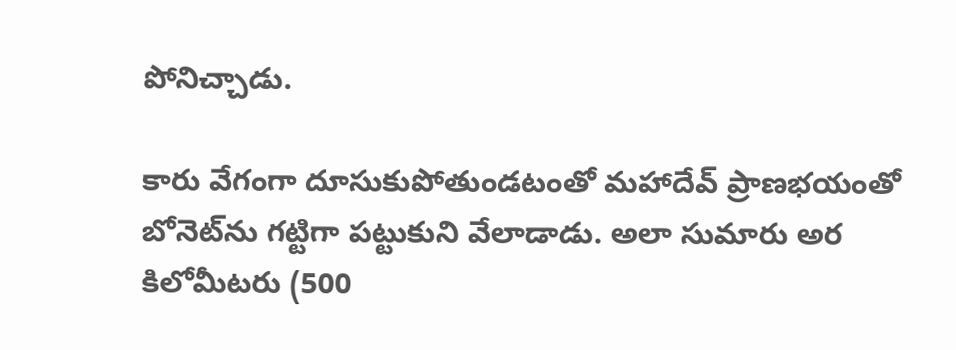పోనిచ్చాడు.

కారు వేగంగా దూసుకుపోతుండటంతో మహాదేవ్ ప్రాణభయంతో బోనెట్‌ను గట్టిగా పట్టుకుని వేలాడాడు. అలా సుమారు అర కిలోమీటరు (500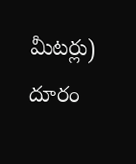మీటర్లు) దూరం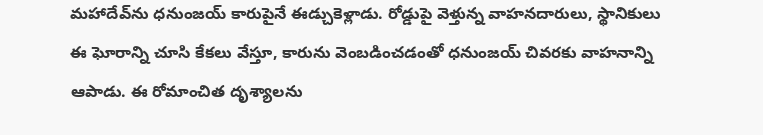మహాదేవ్‌ను ధనుంజయ్ కారుపైనే ఈడ్చుకెళ్లాడు. రోడ్డుపై వెళ్తున్న వాహనదారులు, స్థానికులు ఈ ఘోరాన్ని చూసి కేకలు వేస్తూ, కారును వెంబడించడంతో ధనుంజయ్ చివరకు వాహనాన్ని ఆపాడు. ఈ రోమాంచిత దృశ్యాలను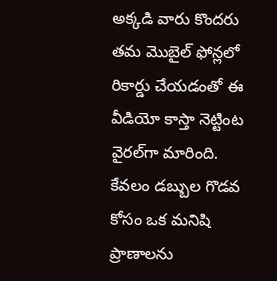అక్కడి వారు కొందరు తమ మొబైల్ ఫోన్లలో రికార్డు చేయడంతో ఈ వీడియో కాస్తా నెట్టింట వైరల్‌గా మారింది. కేవలం డబ్బుల గొడవ కోసం ఒక మనిషి ప్రాణాలను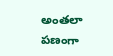అంతలా పణంగా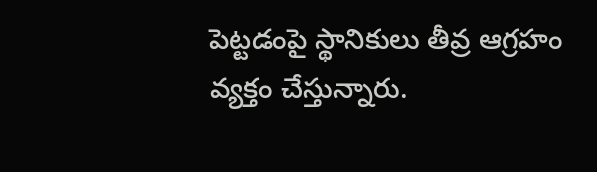పెట్టడంపై స్థానికులు తీవ్ర ఆగ్రహం వ్యక్తం చేస్తున్నారు.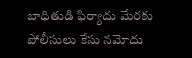బాధితుడి ఫిర్యాదు మేరకు పోలీసులు కేసు నమోదు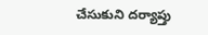చేసుకుని దర్యాప్తు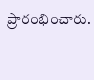ప్రారంభించారు.